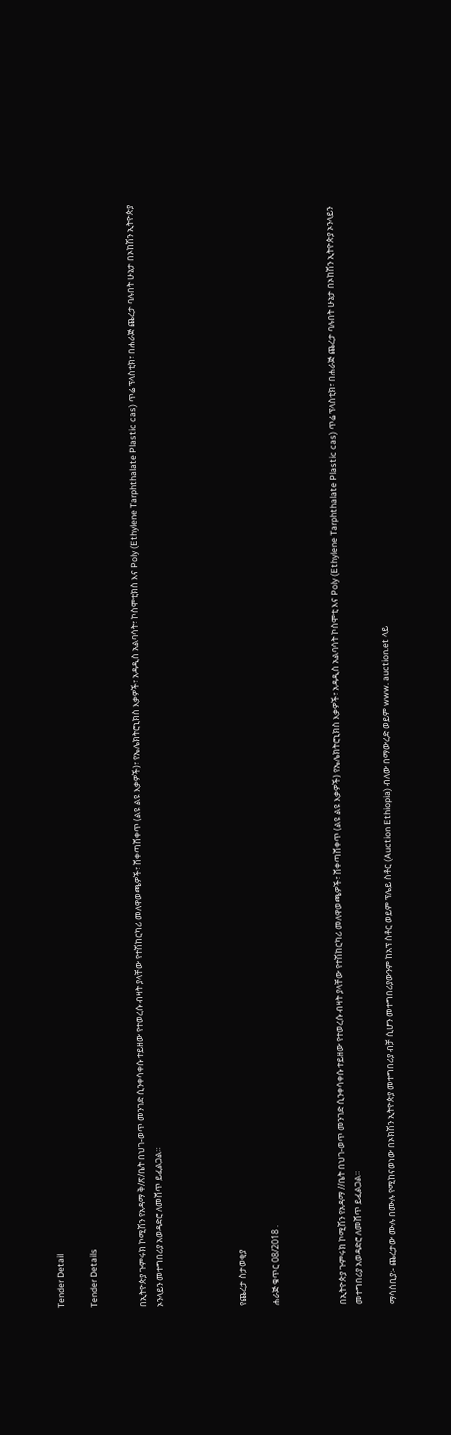Tender Detail

Tender Details


በኢትዮጵያ ጉምሩክ ኮሚሽን የአዳማ ቅ/ጽ/ቤት በህገ-ወጥ መንገድ ሲንቀሳቀሱ ተይዘው የተወረሱ ብዛት ያላቸው የተሽከርካሪ መለዋወጫዎች፣ ሸቀጣሸቀጥ (ልዩ ልዩ እቃዎች)፣ የኤሌክትሮኒክስ እቃዎች፣ አዳዲስ አልባሳት፣ ኮስሞቲክስ እና Poly (Ethylene Tarphthalate Plastic cas) ጥሬ ፕላስቲክ፣ በሐራጅ ጨረታ ባሉበት ሁኔታ በኦከሽን ኢትዮጵያ ኦንላይን መተግበሪያ አወዳድሮ ለመሸጥ ይፈልጋል።




የጨረታ ስታወቂያ

ሐራጅ ቁጥር 08/2018 .



በኢትዮጵያ ጉምሩክ ኮሚሽን የአዳማ //ቤት በህገ-ወጥ መንገድ ሲንቀሳቀሱ ተይዘው የተወረሱ ብዛት ያላቸው የተሽከርካሪ መለዋወጫዎች፣ ሸቀጣሸቀጥ (ልዩ ልዩ እቃዎች) የኤሌክትሮኒክስ እቃዎች፣ አዳዲስ አልባሳት ኮስሞቲ እና Poly (Ethylene Tarphthalate Plastic cas) ጥሬ ፕላስቲክ፣ በሐራጅ ጨረታ ባሉበት ሁኔታ በኦከሽን ኢትዮጵያ ኦንላይን መተግበሪያ አወዳድሮ ለመሸጥ ይፈልጋል።

ማሳሰቢያ፡- ጨረታው ሙሉ በሙሉ የሚከናወነው በኦክሽን ኢትዮጵያ መተግበሪያ ብቻ ሲሆን መተግበሪያውንም ከአፕ ስቶር ወይም ፕሌይ ስቶር (Auction Ethiopia) ብለው በማውረድ ወይም www. auction.et ላይ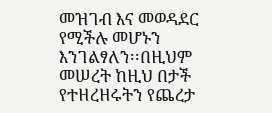መዝገብ እና መወዳደር የሚችሉ መሆኑን እንገልፃለን፡፡በዚህም መሠረት ከዚህ በታች የተዘረዘሩትን የጨረታ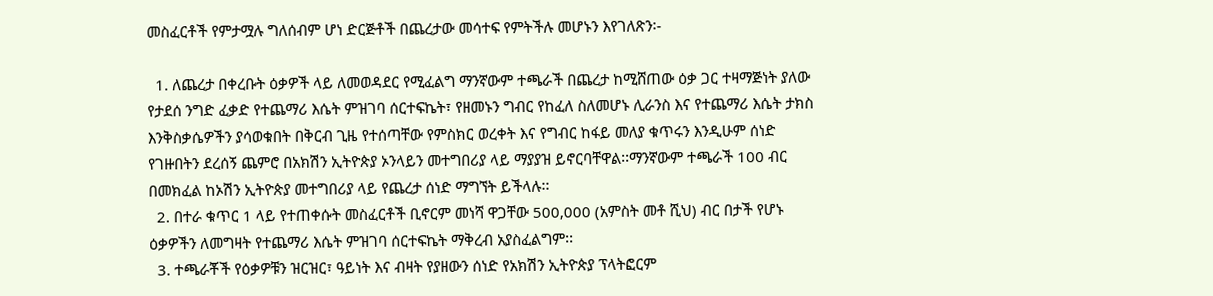መስፈርቶች የምታሟሉ ግለሰብም ሆነ ድርጅቶች በጨረታው መሳተፍ የምትችሉ መሆኑን እየገለጽን፡-

  1. ለጨረታ በቀረቡት ዕቃዎች ላይ ለመወዳደር የሚፈልግ ማንኛውም ተጫራች በጨረታ ከሚሸጠው ዕቃ ጋር ተዛማጅነት ያለው የታደሰ ንግድ ፈቃድ የተጨማሪ እሴት ምዝገባ ሰርተፍኬት፣ የዘመኑን ግብር የከፈለ ስለመሆኑ ሊራንስ እና የተጨማሪ እሴት ታክስ እንቅስቃሴዎችን ያሳወቁበት በቅርብ ጊዜ የተሰጣቸው የምስክር ወረቀት እና የግብር ከፋይ መለያ ቁጥሩን እንዲሁም ሰነድ የገዙበትን ደረሰኝ ጨምሮ በአክሽን ኢትዮጵያ ኦንላይን መተግበሪያ ላይ ማያያዝ ይኖርባቸዋል፡፡ማንኛውም ተጫራች 100 ብር በመክፈል ከኦሽን ኢትዮጵያ መተግበሪያ ላይ የጨረታ ሰነድ ማግኘት ይችላሉ፡፡
  2. በተራ ቁጥር 1 ላይ የተጠቀሱት መስፈርቶች ቢኖርም መነሻ ዋጋቸው 500,000 (አምስት መቶ ሺህ) ብር በታች የሆኑ ዕቃዎችን ለመግዛት የተጨማሪ እሴት ምዝገባ ሰርተፍኬት ማቅረብ አያስፈልግም፡፡
  3. ተጫራቾች የዕቃዎቹን ዝርዝር፣ ዓይነት እና ብዛት የያዘውን ሰነድ የአክሽን ኢትዮጵያ ፕላትፎርም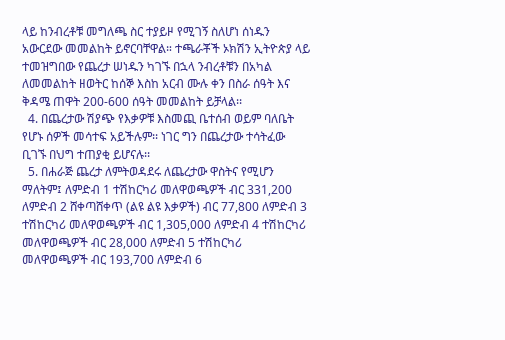ላይ ከንብረቶቹ መግለጫ ስር ተያይዞ የሚገኝ ስለሆነ ሰነዱን አውርደው መመልከት ይኖርባቸዋል። ተጫራቾች ኦክሽን ኢትዮጵያ ላይ ተመዝግበው የጨረታ ሠነዱን ካገኙ በኋላ ንብረቶቹን በአካል ለመመልከት ዘወትር ከሰኞ እስከ አርብ ሙሉ ቀን በስራ ሰዓት እና ቅዳሜ ጠዋት 200-600 ሰዓት መመልከት ይቻላል፡፡
  4. በጨረታው ሽያጭ የእቃዎቹ እስመጪ ቤተሰብ ወይም ባለቤት የሆኑ ሰዎች መሳተፍ አይችሉም፡፡ ነገር ግን በጨረታው ተሳትፈው ቢገኙ በህግ ተጠያቂ ይሆናሉ፡፡
  5. በሐራጅ ጨረታ ለምትወዳደሩ ለጨረታው ዋስትና የሚሆን ማለትም፤ ለምድብ 1 ተሽከርካሪ መለዋወጫዎች ብር 331,200 ለምድብ 2 ሸቀጣሸቀጥ (ልዩ ልዩ እቃዎች) ብር 77,800 ለምድብ 3 ተሽከርካሪ መለዋወጫዎች ብር 1,305,000 ለምድብ 4 ተሽከርካሪ መለዋወጫዎች ብር 28,000 ለምድብ 5 ተሽከርካሪ መለዋወጫዎች ብር 193,700 ለምድብ 6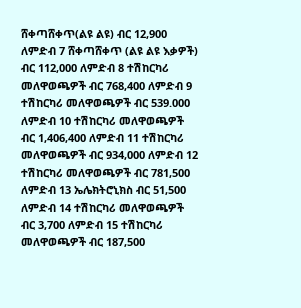ሸቀጣሸቀጥ(ልዩ ልዩ) ብር 12,900 ለምድብ 7 ሸቀጣሸቀጥ (ልዩ ልዩ እቃዎች) ብር 112,000 ለምድብ 8 ተሽከርካሪ መለዋወጫዎች ብር 768,400 ለምድብ 9 ተሽከርካሪ መለዋወጫዎች ብር 539.000 ለምድብ 10 ተሽከርካሪ መለዋወጫዎች ብር 1,406,400 ለምድብ 11 ተሽከርካሪ መለዋወጫዎች ብር 934,000 ለምድብ 12 ተሽከርካሪ መለዋወጫዎች ብር 781,500 ለምድብ 13 ኤሌክትሮኒክስ ብር 51,500 ለምድብ 14 ተሽከርካሪ መለዋወጫዎች ብር 3,700 ለምድብ 15 ተሽከርካሪ መለዋወጫዎች ብር 187,500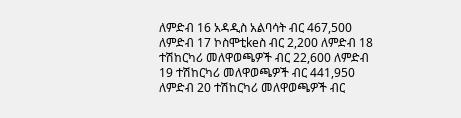ለምድብ 16 አዳዲስ አልባሳት ብር 467,500 ለምድብ 17 ኮስሞቲkeስ ብር 2,200 ለምድብ 18 ተሽከርካሪ መለዋወጫዎች ብር 22,600 ለምድብ 19 ተሽከርካሪ መለዋወጫዎች ብር 441,950 ለምድብ 20 ተሽከርካሪ መለዋወጫዎች ብር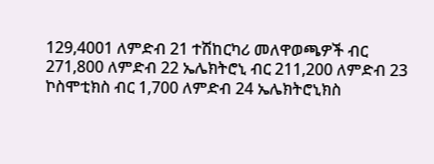129,4001 ለምድብ 21 ተሽከርካሪ መለዋወጫዎች ብር 271,800 ለምድብ 22 ኤሌክትሮኒ ብር 211,200 ለምድብ 23 ኮስሞቲክስ ብር 1,700 ለምድብ 24 ኤሌክትሮኒክስ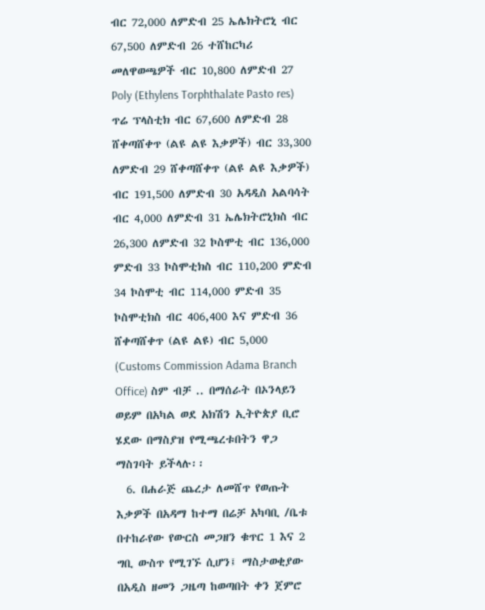ብር 72,000 ለምድብ 25 ኤሌክትሮኒ ብር 67,500 ለምድብ 26 ተሸከርካሪ መለዋወጫዎች ብር 10,800 ለምድብ 27 Poly (Ethylens Torphthalate Pasto res) ጥሬ ፕላስቲክ ብር 67,600 ለምድብ 28 ሸቀጣሸቀጥ (ልዩ ልዩ እቃዎች) ብር 33,300 ለምድብ 29 ሸቀጣሸቀጥ (ልዩ ልዩ እቃዎች) ብር 191,500 ለምድብ 30 አዳዲስ አልባሳት ብር 4,000 ለምድብ 31 ኤሌክትሮኒክስ ብር 26,300 ለምድብ 32 ኮስሞቲ ብር 136,000 ምድብ 33 ኮስሞቲክስ ብር 110,200 ምድብ 34 ኮስሞቲ ብር 114,000 ምድብ 35 ኮስሞቲክስ ብር 406,400 እና ምድብ 36 ሸቀጣሸቀጥ (ልዩ ልዩ) ብር 5,000 (Customs Commission Adama Branch Office) ስም ብቻ .. በማሰራት በኦንላይን ወይም በአካል ወደ አክሽን ኢትዮጵያ ቢሮ ሄደው በማስያዝ የሚጫረቱበትን ዋጋ ማስገባት ይችላሉ፡፡
  6. በሐራጅ ጨረታ ለመሸጥ የወጡት እቃዎች በአዳማ ከተማ በሬቻ አካባቢ /ቤቱ በተከራየው የውርስ መጋዘን ቁጥር 1 እና 2 ግቢ ውስጥ የሚገኙ ሲሆን፤ ማስታወቂያው በአዲስ ዘመን ጋዜጣ ከወጣበት ቀን ጀምሮ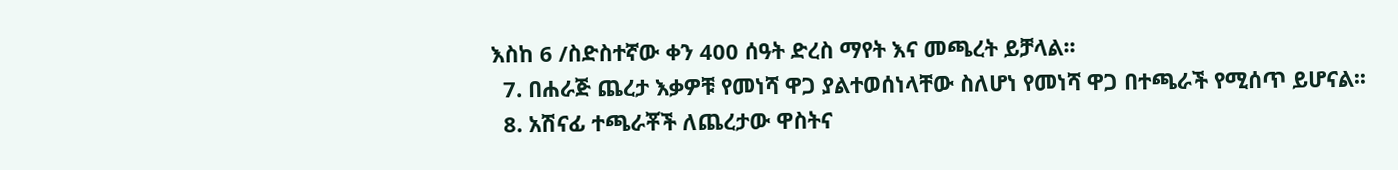እስከ 6 /ስድስተኛው ቀን 400 ሰዓት ድረስ ማየት እና መጫረት ይቻላል፡፡
  7. በሐራጅ ጨረታ እቃዎቹ የመነሻ ዋጋ ያልተወሰነላቸው ስለሆነ የመነሻ ዋጋ በተጫራች የሚሰጥ ይሆናል፡፡
  8. አሽናፊ ተጫራቾች ለጨረታው ዋስትና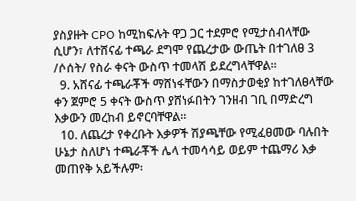ያስያዙት CPO ከሚከፍሉት ዋጋ ጋር ተደምሮ የሚታሰብላቸው ሲሆን፣ ለተሸናፊ ተጫራ ደግሞ የጨረታው ውጤት በተገለፀ 3 /ሶሰት/ የስራ ቀናት ውስጥ ተመላሽ ይደረግላቸዋል፡፡
  9. አሸናፊ ተጫራቾች ማሸነፋቸውን በማስታወቂያ ከተገለፀላቸው ቀን ጀምሮ 5 ቀናት ውስጥ ያሸነፉበትን ገንዘብ ገቢ በማድረግ እቃውን መረከብ ይኖርባቸዋል።
  10. ለጨረታ የቀረቡት እቃዎች ሽያጫቸው የሚፈፀመው ባሉበት ሁኔታ ስለሆነ ተጫራቾች ሌላ ተመሳሳይ ወይም ተጨማሪ እቃ መጠየቅ አይችሉም፡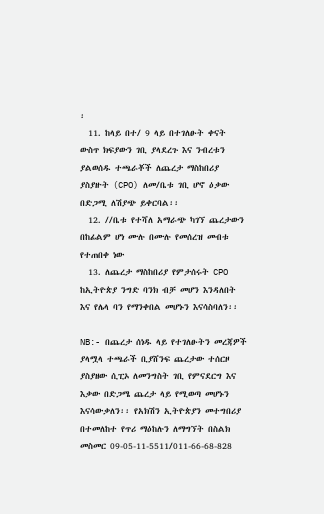፡
  11. ከላይ በተ/ 9 ላይ በተገለፁት ቀናት ውስጥ ክፍያውን ገቢ ያላደረጉ እና ንብረቱን ያልወሰዱ ተጫራቾች ለጨረታ ማስከበሪያ ያስያዙት (CPO) ለመ/ቤቱ ገቢ ሆኖ ዕቃው በድጋሚ ለሽያጭ ይቀርባል፡፡
  12. //ቤቱ የተሻለ አማራጭ ካገኘ ጨረታውን በከፊልም ሆነ ሙሉ በሙሉ የመሰረዝ መብቱ የተጠበቀ ነው
  13. ለጨረታ ማስከበሪያ የምታሰሩት CPO ከኢትዮጵያ ንግድ ባንክ ብቻ መሆን እንዳለበት እና የሌላ ባን የማንቀበል መሆኑን እናሳስባለን፡፡

NB:- በጨረታ ሰነዱ ላይ የተገለፁትን መረጃዎች ያላሟላ ተጫራች ቢያሸንፍ ጨረታው ተሰርዞ ያስያዘው ሲፒኦ ለመንግስት ገቢ የምናደርግ እና እቃው በድጋሜ ጨረታ ላይ የሚወጣ መሆኑን እናሳውቃለን፡፡ የአክሽን ኢትዮጵያን መተግበሪያ በተመለከተ የጥሪ ማዕከሉን ለማግኘት በስልክ መስመር 09-05-11-5511/011-66-68-828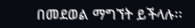በመደወል ማግኘት ይችላሉ፡፡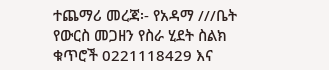ተጨማሪ መረጃ፡- የአዳማ ///ቤት የውርስ መጋዘን የስራ ሂደት ስልክ ቁጥሮች 0221118429 እና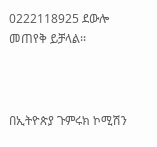0222118925 ደውሎ መጠየቅ ይቻላል፡፡



በኢትዮጵያ ጉምሩክ ኮሚሽን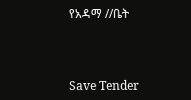የአዳማ //ቤት



Save Tender